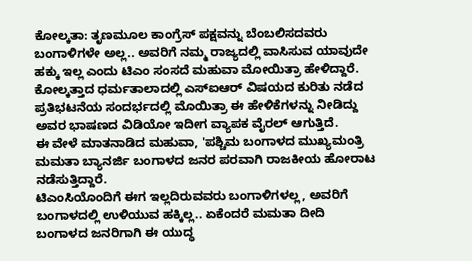ಕೋಲ್ಕತಾ: ತೃಣಮೂಲ ಕಾಂಗ್ರೆಸ್ ಪಕ್ಷವನ್ನು ಬೆಂಬಲಿಸದವರು ಬಂಗಾಳಿಗಳೇ ಅಲ್ಲ.. ಅವರಿಗೆ ನಮ್ಮ ರಾಜ್ಯದಲ್ಲಿ ವಾಸಿಸುವ ಯಾವುದೇ ಹಕ್ಕು ಇಲ್ಲ ಎಂದು ಟಿಎಂ ಸಂಸದೆ ಮಹುವಾ ಮೋಯಿತ್ರಾ ಹೇಳಿದ್ದಾರೆ.
ಕೋಲ್ಕತ್ತಾದ ಧರ್ಮತಾಲಾದಲ್ಲಿ ಎಸ್ಐಆರ್ ವಿಷಯದ ಕುರಿತು ನಡೆದ ಪ್ರತಿಭಟನೆಯ ಸಂದರ್ಭದಲ್ಲಿ ಮೊಯಿತ್ರಾ ಈ ಹೇಳಿಕೆಗಳನ್ನು ನೀಡಿದ್ದು ಅವರ ಭಾಷಣದ ವಿಡಿಯೋ ಇದೀಗ ವ್ಯಾಪಕ ವೈರಲ್ ಆಗುತ್ತಿದೆ.
ಈ ವೇಳೆ ಮಾತನಾಡಿದ ಮಹುವಾ, 'ಪಶ್ಚಿಮ ಬಂಗಾಳದ ಮುಖ್ಯಮಂತ್ರಿ ಮಮತಾ ಬ್ಯಾನರ್ಜಿ ಬಂಗಾಳದ ಜನರ ಪರವಾಗಿ ರಾಜಕೀಯ ಹೋರಾಟ ನಡೆಸುತ್ತಿದ್ದಾರೆ.
ಟಿಎಂಸಿಯೊಂದಿಗೆ ಈಗ ಇಲ್ಲದಿರುವವರು ಬಂಗಾಳಿಗಳಲ್ಲ, ಅವರಿಗೆ ಬಂಗಾಳದಲ್ಲಿ ಉಳಿಯುವ ಹಕ್ಕಿಲ್ಲ.. ಏಕೆಂದರೆ ಮಮತಾ ದೀದಿ ಬಂಗಾಳದ ಜನರಿಗಾಗಿ ಈ ಯುದ್ಧ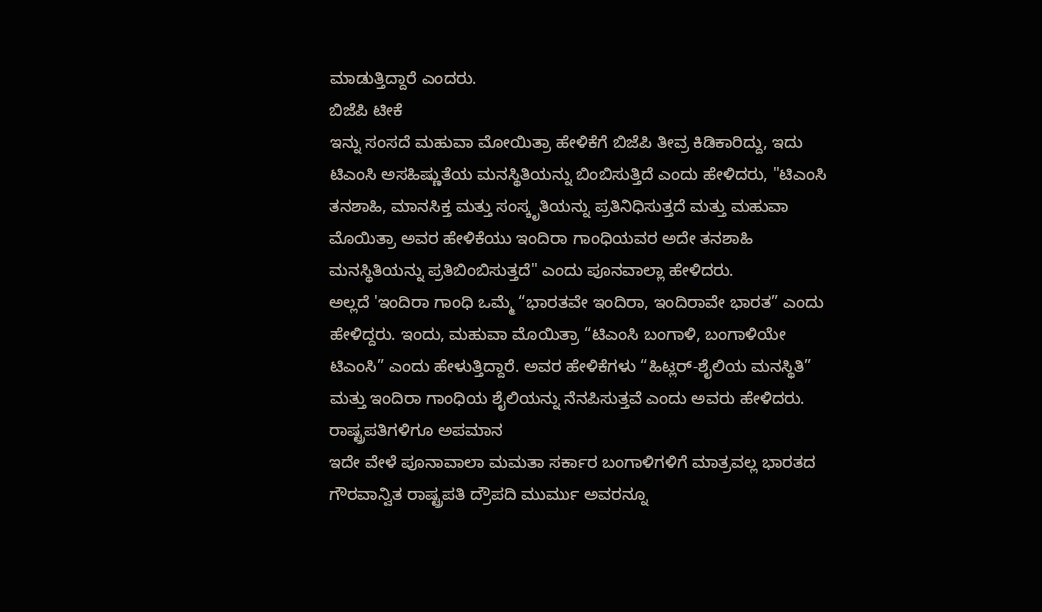ಮಾಡುತ್ತಿದ್ದಾರೆ ಎಂದರು.
ಬಿಜೆಪಿ ಟೀಕೆ
ಇನ್ನು ಸಂಸದೆ ಮಹುವಾ ಮೋಯಿತ್ರಾ ಹೇಳಿಕೆಗೆ ಬಿಜೆಪಿ ತೀವ್ರ ಕಿಡಿಕಾರಿದ್ದು, ಇದು ಟಿಎಂಸಿ ಅಸಹಿಷ್ಣುತೆಯ ಮನಸ್ಥಿತಿಯನ್ನು ಬಿಂಬಿಸುತ್ತಿದೆ ಎಂದು ಹೇಳಿದರು, "ಟಿಎಂಸಿ ತನಶಾಹಿ, ಮಾನಸಿಕ್ತ ಮತ್ತು ಸಂಸ್ಕೃತಿಯನ್ನು ಪ್ರತಿನಿಧಿಸುತ್ತದೆ ಮತ್ತು ಮಹುವಾ ಮೊಯಿತ್ರಾ ಅವರ ಹೇಳಿಕೆಯು ಇಂದಿರಾ ಗಾಂಧಿಯವರ ಅದೇ ತನಶಾಹಿ ಮನಸ್ಥಿತಿಯನ್ನು ಪ್ರತಿಬಿಂಬಿಸುತ್ತದೆ" ಎಂದು ಪೂನವಾಲ್ಲಾ ಹೇಳಿದರು.
ಅಲ್ಲದೆ 'ಇಂದಿರಾ ಗಾಂಧಿ ಒಮ್ಮೆ “ಭಾರತವೇ ಇಂದಿರಾ, ಇಂದಿರಾವೇ ಭಾರತ” ಎಂದು ಹೇಳಿದ್ದರು. ಇಂದು, ಮಹುವಾ ಮೊಯಿತ್ರಾ “ಟಿಎಂಸಿ ಬಂಗಾಳಿ, ಬಂಗಾಳಿಯೇ ಟಿಎಂಸಿ” ಎಂದು ಹೇಳುತ್ತಿದ್ದಾರೆ. ಅವರ ಹೇಳಿಕೆಗಳು “ಹಿಟ್ಲರ್-ಶೈಲಿಯ ಮನಸ್ಥಿತಿ” ಮತ್ತು ಇಂದಿರಾ ಗಾಂಧಿಯ ಶೈಲಿಯನ್ನು ನೆನಪಿಸುತ್ತವೆ ಎಂದು ಅವರು ಹೇಳಿದರು.
ರಾಷ್ಟ್ರಪತಿಗಳಿಗೂ ಅಪಮಾನ
ಇದೇ ವೇಳೆ ಪೂನಾವಾಲಾ ಮಮತಾ ಸರ್ಕಾರ ಬಂಗಾಳಿಗಳಿಗೆ ಮಾತ್ರವಲ್ಲ ಭಾರತದ ಗೌರವಾನ್ವಿತ ರಾಷ್ಟ್ರಪತಿ ದ್ರೌಪದಿ ಮುರ್ಮು ಅವರನ್ನೂ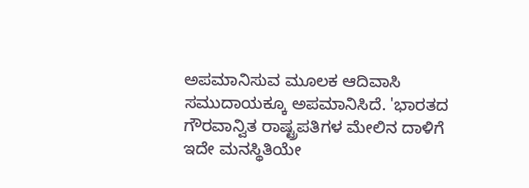ಅಪಮಾನಿಸುವ ಮೂಲಕ ಆದಿವಾಸಿ ಸಮುದಾಯಕ್ಕೂ ಅಪಮಾನಿಸಿದೆ. 'ಭಾರತದ ಗೌರವಾನ್ವಿತ ರಾಷ್ಟ್ರಪತಿಗಳ ಮೇಲಿನ ದಾಳಿಗೆ ಇದೇ ಮನಸ್ಥಿತಿಯೇ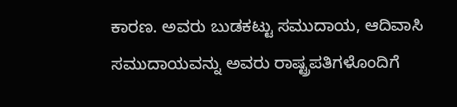ಕಾರಣ. ಅವರು ಬುಡಕಟ್ಟು ಸಮುದಾಯ, ಆದಿವಾಸಿ ಸಮುದಾಯವನ್ನು ಅವರು ರಾಷ್ಟ್ರಪತಿಗಳೊಂದಿಗೆ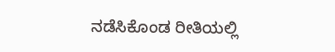ನಡೆಸಿಕೊಂಡ ರೀತಿಯಲ್ಲಿ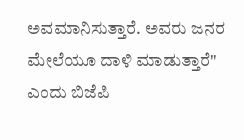ಅವಮಾನಿಸುತ್ತಾರೆ. ಅವರು ಜನರ ಮೇಲೆಯೂ ದಾಳಿ ಮಾಡುತ್ತಾರೆ" ಎಂದು ಬಿಜೆಪಿ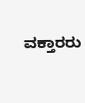ವಕ್ತಾರರು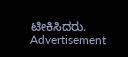ಟೀಕಿಸಿದರು.
Advertisement